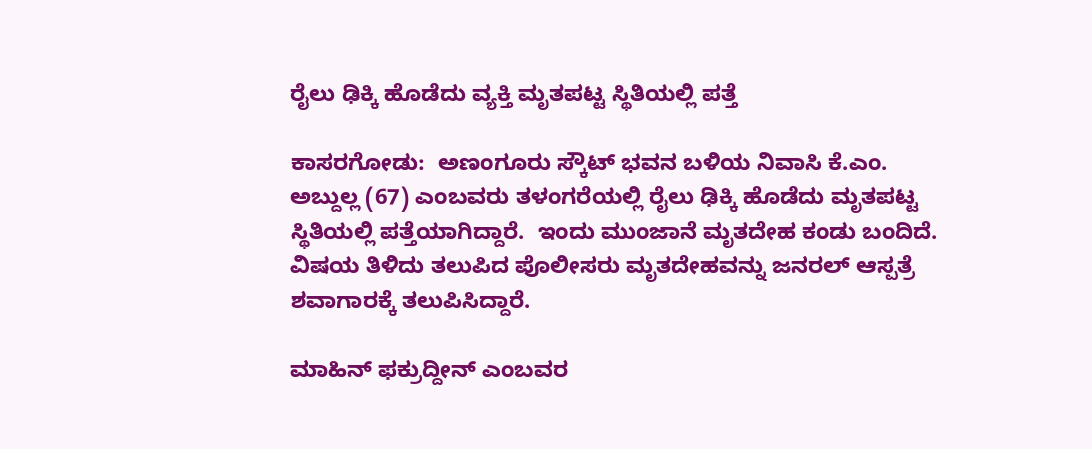ರೈಲು ಢಿಕ್ಕಿ ಹೊಡೆದು ವ್ಯಕ್ತಿ ಮೃತಪಟ್ಟ ಸ್ಥಿತಿಯಲ್ಲಿ ಪತ್ತೆ

ಕಾಸರಗೋಡು:  ಅಣಂಗೂರು ಸ್ಕೌಟ್ ಭವನ ಬಳಿಯ ನಿವಾಸಿ ಕೆ.ಎಂ. ಅಬ್ದುಲ್ಲ (67) ಎಂಬವರು ತಳಂಗರೆಯಲ್ಲಿ ರೈಲು ಢಿಕ್ಕಿ ಹೊಡೆದು ಮೃತಪಟ್ಟ ಸ್ಥಿತಿಯಲ್ಲಿ ಪತ್ತೆಯಾಗಿದ್ದಾರೆ.  ಇಂದು ಮುಂಜಾನೆ ಮೃತದೇಹ ಕಂಡು ಬಂದಿದೆ. ವಿಷಯ ತಿಳಿದು ತಲುಪಿದ ಪೊಲೀಸರು ಮೃತದೇಹವನ್ನು ಜನರಲ್ ಆಸ್ಪತ್ರೆ ಶವಾಗಾರಕ್ಕೆ ತಲುಪಿಸಿದ್ದಾರೆ.

ಮಾಹಿನ್ ಫಕ್ರುದ್ದೀನ್ ಎಂಬವರ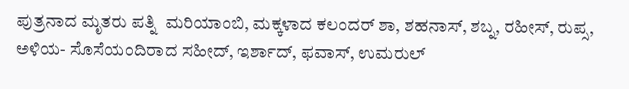ಪುತ್ರನಾದ ಮೃತರು ಪತ್ನಿ  ಮರಿಯಾಂಬಿ, ಮಕ್ಕಳಾದ ಕಲಂದರ್ ಶಾ, ಶಹನಾಸ್, ಶಬ್ನ, ರಹೀಸ್, ರುಪ್ಸ, ಅಳಿಯ- ಸೊಸೆಯಂದಿರಾದ ಸಹೀದ್, ಇರ್ಶಾದ್, ಫವಾಸ್, ಉಮರುಲ್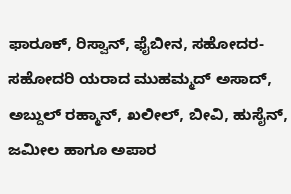ಫಾರೂಕ್, ರಿಸ್ವಾನ್, ಫೈಬೀನ, ಸಹೋದರ- ಸಹೋದರಿ ಯರಾದ ಮುಹಮ್ಮದ್ ಅಸಾದ್, ಅಬ್ದುಲ್ ರಹ್ಮಾನ್, ಖಲೀಲ್, ಬೀವಿ, ಹುಸೈನ್, ಜಮೀಲ ಹಾಗೂ ಅಪಾರ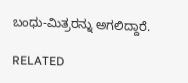ಬಂಧು-ಮಿತ್ರರನ್ನು ಅಗಲಿದ್ದಾರೆ.

RELATED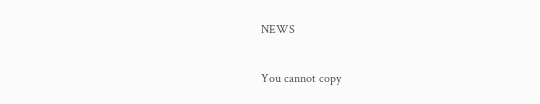NEWS

You cannot copy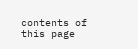contents of this page